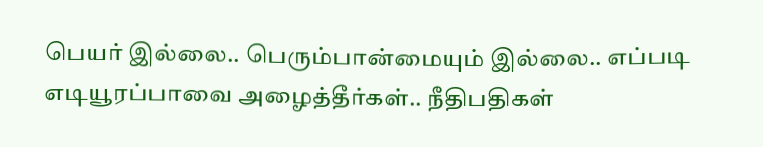பெயர் இல்லை.. பெரும்பான்மையும் இல்லை.. எப்படி எடியூரப்பாவை அழைத்தீர்கள்.. நீதிபதிகள்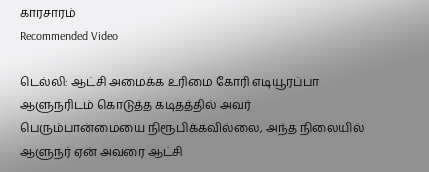காரசாரம்
Recommended Video

டெல்லி: ஆட்சி அமைக்க உரிமை கோரி எடியூரப்பா ஆளுநரிடம் கொடுத்த கடிதத்தில் அவர் பெரும்பான்மையை நிரூபிக்கவில்லை, அந்த நிலையில் ஆளுநர் ஏன் அவரை ஆட்சி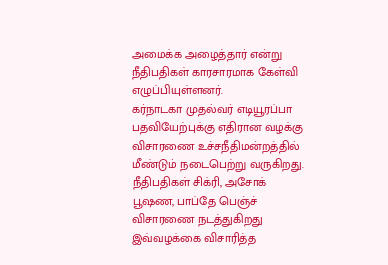அமைக்க அழைத்தார் என்று நீதிபதிகள் காரசாரமாக கேள்வி எழுப்பியுள்ளனர்.
கர்நாடகா முதல்வர் எடியூரப்பா பதவியேற்புக்கு எதிரான வழக்கு விசாரணை உச்சநீதிமன்றத்தில் மீண்டும் நடைபெற்று வருகிறது. நீதிபதிகள் சிக்ரி, அசோக் பூஷண, பாப்தே பெஞ்ச் விசாரணை நடத்துகிறது இவ்வழக்கை விசாரித்த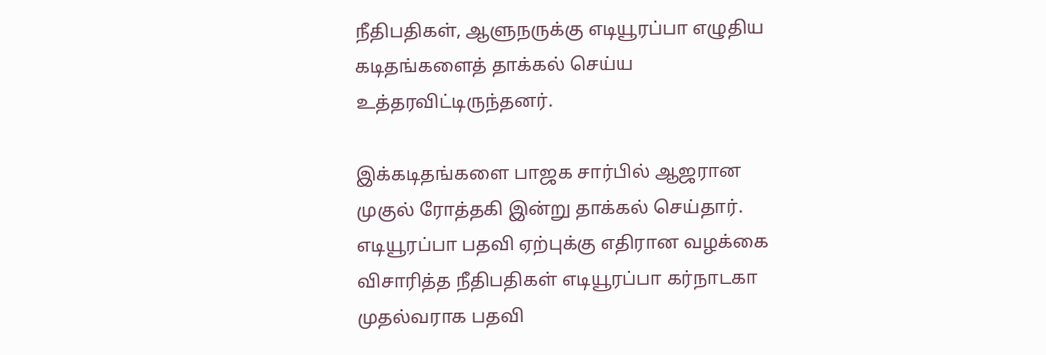நீதிபதிகள், ஆளுநருக்கு எடியூரப்பா எழுதிய கடிதங்களைத் தாக்கல் செய்ய உத்தரவிட்டிருந்தனர்.

இக்கடிதங்களை பாஜக சார்பில் ஆஜரான முகுல் ரோத்தகி இன்று தாக்கல் செய்தார். எடியூரப்பா பதவி ஏற்புக்கு எதிரான வழக்கை விசாரித்த நீதிபதிகள் எடியூரப்பா கர்நாடகா முதல்வராக பதவி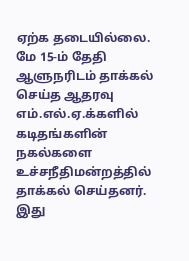ஏற்க தடையில்லை. மே 15-ம் தேதி ஆளுநரிடம் தாக்கல் செய்த ஆதரவு எம்.எல்.ஏ.க்களில் கடிதங்களின் நகல்களை உச்சநீதிமன்றத்தில் தாக்கல் செய்தனர்.
இது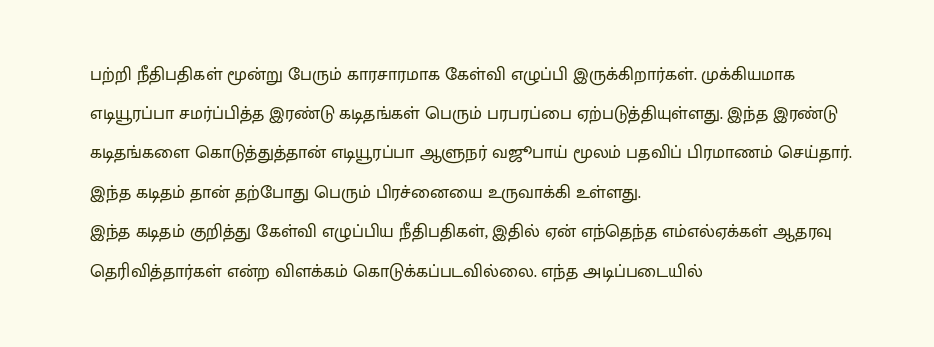பற்றி நீதிபதிகள் மூன்று பேரும் காரசாரமாக கேள்வி எழுப்பி இருக்கிறார்கள். முக்கியமாக எடியூரப்பா சமர்ப்பித்த இரண்டு கடிதங்கள் பெரும் பரபரப்பை ஏற்படுத்தியுள்ளது. இந்த இரண்டு கடிதங்களை கொடுத்துத்தான் எடியூரப்பா ஆளுநர் வஜூபாய் மூலம் பதவிப் பிரமாணம் செய்தார். இந்த கடிதம் தான் தற்போது பெரும் பிரச்னையை உருவாக்கி உள்ளது.
இந்த கடிதம் குறித்து கேள்வி எழுப்பிய நீதிபதிகள், இதில் ஏன் எந்தெந்த எம்எல்ஏக்கள் ஆதரவு தெரிவித்தார்கள் என்ற விளக்கம் கொடுக்கப்படவில்லை. எந்த அடிப்படையில்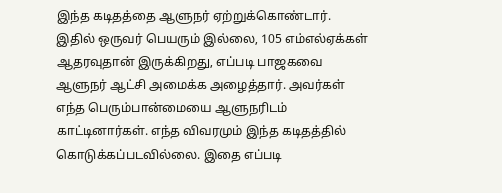இந்த கடிதத்தை ஆளுநர் ஏற்றுக்கொண்டார்.
இதில் ஒருவர் பெயரும் இல்லை, 105 எம்எல்ஏக்கள் ஆதரவுதான் இருக்கிறது, எப்படி பாஜகவை ஆளுநர் ஆட்சி அமைக்க அழைத்தார். அவர்கள் எந்த பெரும்பான்மையை ஆளுநரிடம் காட்டினார்கள். எந்த விவரமும் இந்த கடிதத்தில் கொடுக்கப்படவில்லை. இதை எப்படி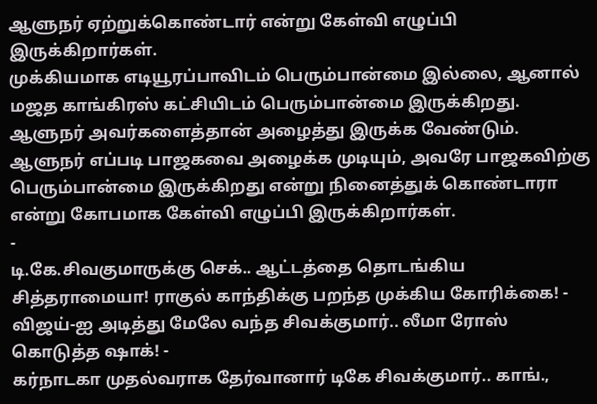ஆளுநர் ஏற்றுக்கொண்டார் என்று கேள்வி எழுப்பி இருக்கிறார்கள்.
முக்கியமாக எடியூரப்பாவிடம் பெரும்பான்மை இல்லை, ஆனால் மஜத காங்கிரஸ் கட்சியிடம் பெரும்பான்மை இருக்கிறது. ஆளுநர் அவர்களைத்தான் அழைத்து இருக்க வேண்டும். ஆளுநர் எப்படி பாஜகவை அழைக்க முடியும், அவரே பாஜகவிற்கு பெரும்பான்மை இருக்கிறது என்று நினைத்துக் கொண்டாரா என்று கோபமாக கேள்வி எழுப்பி இருக்கிறார்கள்.
-
டி.கே.சிவகுமாருக்கு செக்.. ஆட்டத்தை தொடங்கிய சித்தராமையா! ராகுல் காந்திக்கு பறந்த முக்கிய கோரிக்கை! -
விஜய்-ஐ அடித்து மேலே வந்த சிவக்குமார்.. லீமா ரோஸ் கொடுத்த ஷாக்! -
கர்நாடகா முதல்வராக தேர்வானார் டிகே சிவக்குமார்.. காங்.,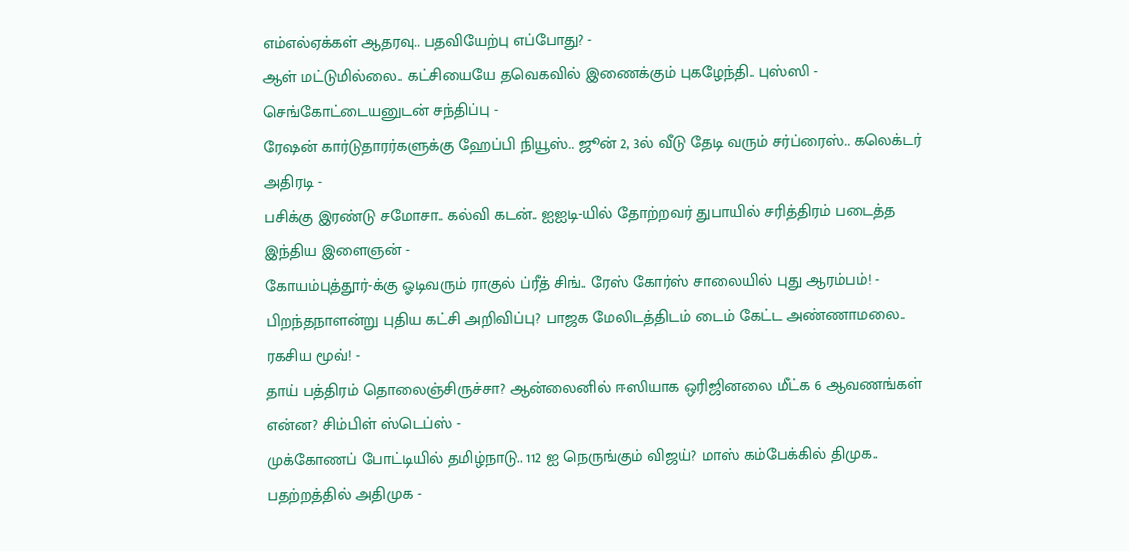எம்எல்ஏக்கள் ஆதரவு.. பதவியேற்பு எப்போது? -
ஆள் மட்டுமில்லை.. கட்சியையே தவெகவில் இணைக்கும் புகழேந்தி.. புஸ்ஸி - செங்கோட்டையனுடன் சந்திப்பு -
ரேஷன் கார்டுதாரர்களுக்கு ஹேப்பி நியூஸ்.. ஜூன் 2, 3ல் வீடு தேடி வரும் சர்ப்ரைஸ்.. கலெக்டர் அதிரடி -
பசிக்கு இரண்டு சமோசா.. கல்வி கடன்.. ஐஐடி-யில் தோற்றவர் துபாயில் சரித்திரம் படைத்த இந்திய இளைஞன் -
கோயம்புத்தூர்-க்கு ஓடிவரும் ராகுல் ப்ரீத் சிங்.. ரேஸ் கோர்ஸ் சாலையில் புது ஆரம்பம்! -
பிறந்தநாளன்று புதிய கட்சி அறிவிப்பு? பாஜக மேலிடத்திடம் டைம் கேட்ட அண்ணாமலை.. ரகசிய மூவ்! -
தாய் பத்திரம் தொலைஞ்சிருச்சா? ஆன்லைனில் ஈஸியாக ஒரிஜினலை மீட்க 6 ஆவணங்கள் என்ன? சிம்பிள் ஸ்டெப்ஸ் -
முக்கோணப் போட்டியில் தமிழ்நாடு.. 112 ஐ நெருங்கும் விஜய்? மாஸ் கம்பேக்கில் திமுக.. பதற்றத்தில் அதிமுக -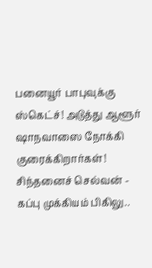பனையூர் பாபுவுக்கு ஸ்கெட்ச்! அடுத்து ஆளூர் ஷாநவாஸை நோக்கி குரைக்கிறார்கள்! சிந்தனைச் செல்வன் -
கப்பு முக்கியம் பிகிலு..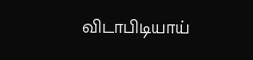விடாபிடியாய்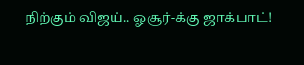நிற்கும் விஜய்.. ஓசூர்-க்கு ஜாக்பாட்!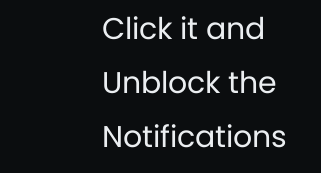Click it and Unblock the Notifications